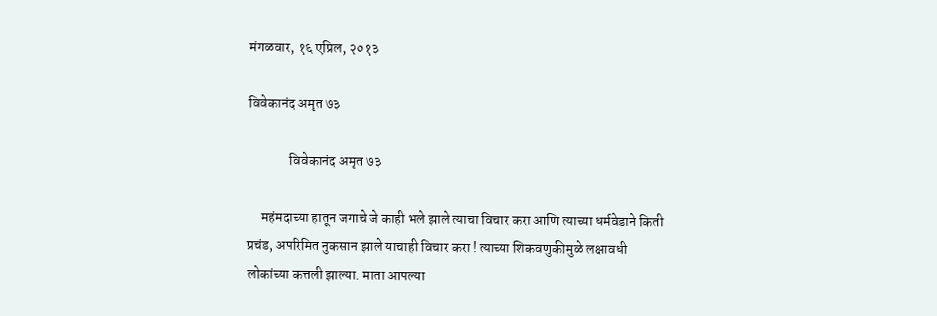मंगळवार, १६ एप्रिल, २०१३

विवेकानंद अमृत ७३

               विवेकानंद अमृत ७३

     महंमदाच्या हातून जगाचे जे काही भले झाले त्याचा विचार करा आणि त्याच्या धर्मवेडाने किती प्रचंड, अपरिमित नुकसान झाले याचाही विचार करा ! त्याच्या शिकवणुकीमुळे लक्षावधी लोकांच्या कत्तली झाल्या. माता आपल्या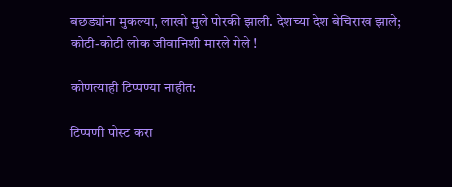बछड्यांना मुकल्या, लाखो मुले पोरकी झाली. देशच्या देश बेचिराख झाले; कोटी-कोटी लोक जीवानिशी मारले गेले !

कोणत्याही टिप्पण्‍या नाहीत:

टिप्पणी पोस्ट करा